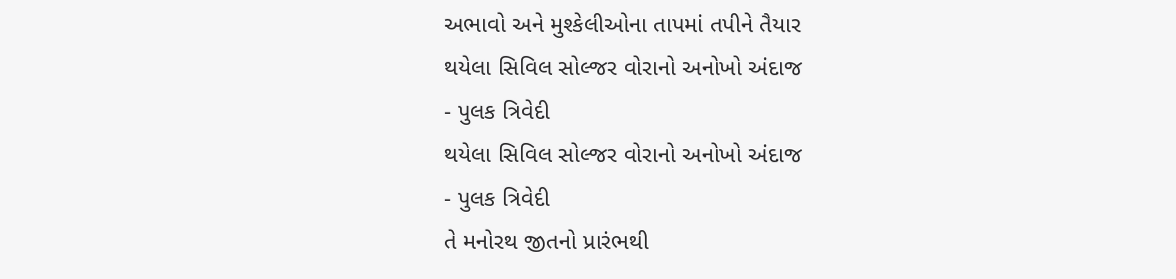અભાવો અને મુશ્કેલીઓના તાપમાં તપીને તૈયાર
થયેલા સિવિલ સોલ્જર વોરાનો અનોખો અંદાજ
- પુલક ત્રિવેદી
થયેલા સિવિલ સોલ્જર વોરાનો અનોખો અંદાજ
- પુલક ત્રિવેદી
તે મનોરથ જીતનો પ્રારંભથી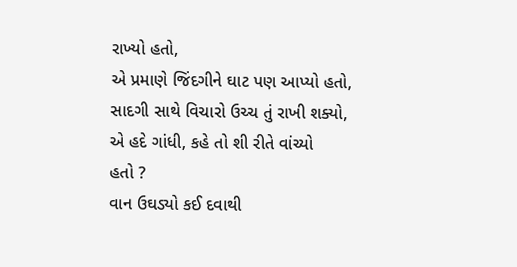રાખ્યો હતો,
એ પ્રમાણે જિંદગીને ઘાટ પણ આપ્યો હતો,
સાદગી સાથે વિચારો ઉચ્ચ તું રાખી શક્યો,
એ હદે ગાંધી, કહે તો શી રીતે વાંચ્યો
હતો ?
વાન ઉઘડ્યો કઈ દવાથી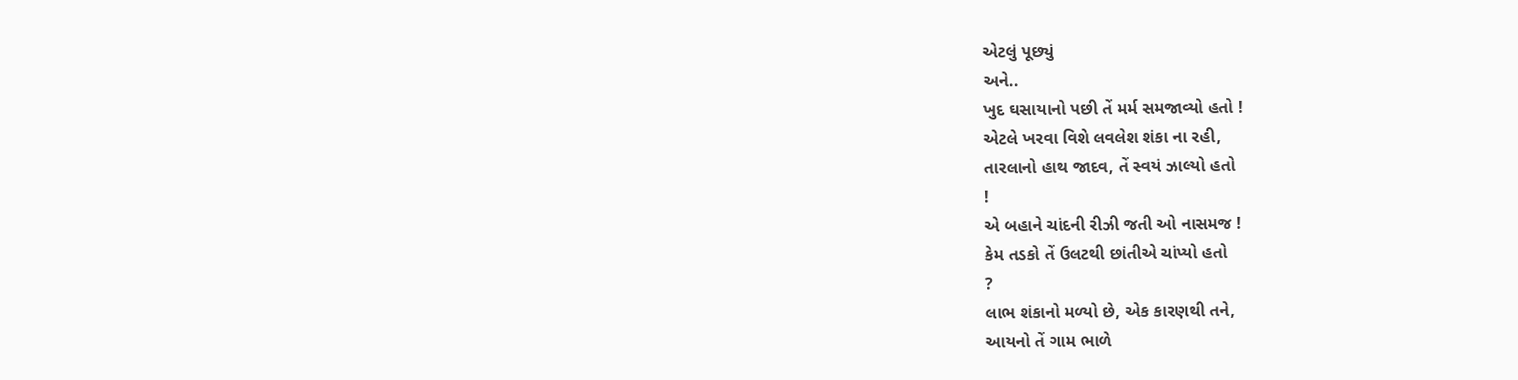એટલું પૂછ્યું
અને..
ખુદ ઘસાયાનો પછી તેં મર્મ સમજાવ્યો હતો !
એટલે ખરવા વિશે લવલેશ શંકા ના રહી,
તારલાનો હાથ જાદવ, તેં સ્વયં ઝાલ્યો હતો
!
એ બહાને ચાંદની રીઝી જતી ઓ નાસમજ !
કેમ તડકો તેં ઉલટથી છાંતીએ ચાંપ્યો હતો
?
લાભ શંકાનો મળ્યો છે, એક કારણથી તને,
આયનો તેં ગામ ભાળે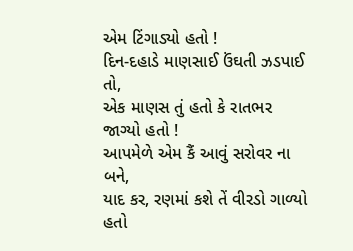એમ ટિંગાડ્યો હતો !
દિન-દહાડે માણસાઈ ઉંઘતી ઝડપાઈ તો,
એક માણસ તું હતો કે રાતભર જાગ્યો હતો !
આપમેળે એમ કૈં આવું સરોવર ના બને,
યાદ કર, રણમાં કશે તેં વીરડો ગાળ્યો હતો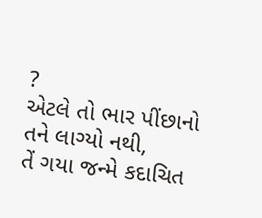?
એટલે તો ભાર પીંછાનો તને લાગ્યો નથી,
તેં ગયા જન્મે કદાચિત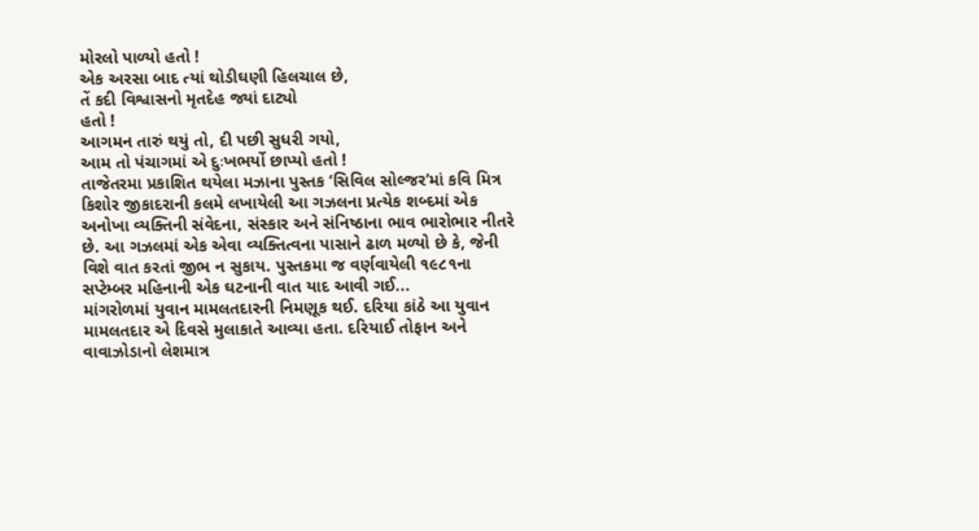મોરલો પાળ્યો હતો !
એક અરસા બાદ ત્યાં થોડીઘણી હિલચાલ છે,
તેં કદી વિશ્વાસનો મૃતદેહ જ્યાં દાટ્યો
હતો !
આગમન તારું થયું તો, દી પછી સુધરી ગયો,
આમ તો પંચાગમાં એ દુઃખભર્યો છાપ્યો હતો !
તાજેતરમા પ્રકાશિત થયેલા મઝાના પુસ્તક ‘સિવિલ સોલ્જર’માં કવિ મિત્ર કિશોર જીકાદરાની કલમે લખાયેલી આ ગઝલના પ્રત્યેક શબ્દમાં એક અનોખા વ્યક્તિની સંવેદના, સંસ્કાર અને સંનિષ્ઠાના ભાવ ભારોભાર નીતરે છે. આ ગઝલમાં એક એવા વ્યક્તિત્વના પાસાને ઢાળ મળ્યો છે કે, જેની વિશે વાત કરતાં જીભ ન સુકાય. પુસ્તકમા જ વર્ણવાયેલી ૧૯૮૧ના સપ્ટેમ્બર મહિનાની એક ઘટનાની વાત યાદ આવી ગઈ...
માંગરોળમાં યુવાન મામલતદારની નિમણૂક થઈ. દરિયા કાંઠે આ યુવાન મામલતદાર એ દિવસે મુલાકાતે આવ્યા હતા. દરિયાઈ તોફાન અને વાવાઝોડાનો લેશમાત્ર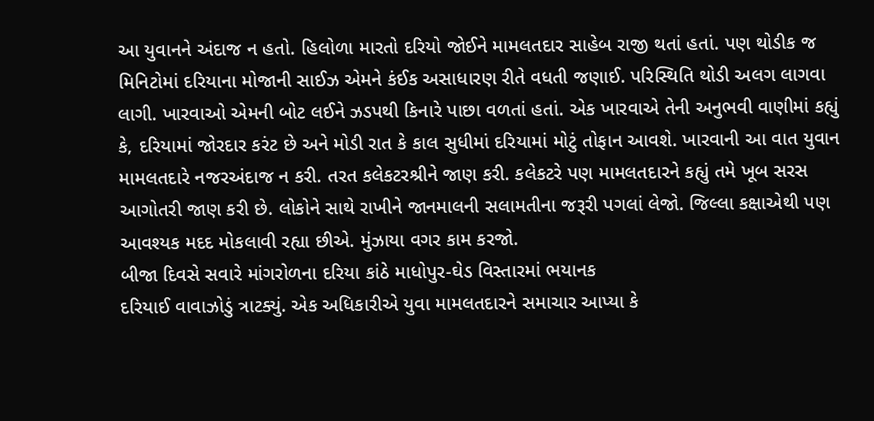આ યુવાનને અંદાજ ન હતો. હિલોળા મારતો દરિયો જોઈને મામલતદાર સાહેબ રાજી થતાં હતાં. પણ થોડીક જ મિનિટોમાં દરિયાના મોજાની સાઈઝ એમને કંઈક અસાધારણ રીતે વધતી જણાઈ. પરિસ્થિતિ થોડી અલગ લાગવા લાગી. ખારવાઓ એમની બોટ લઈને ઝડપથી કિનારે પાછા વળતાં હતાં. એક ખારવાએ તેની અનુભવી વાણીમાં કહ્યું કે, દરિયામાં જોરદાર કરંટ છે અને મોડી રાત કે કાલ સુધીમાં દરિયામાં મોટું તોફાન આવશે. ખારવાની આ વાત યુવાન મામલતદારે નજરઅંદાજ ન કરી. તરત કલેકટરશ્રીને જાણ કરી. કલેકટરે પણ મામલતદારને કહ્યું તમે ખૂબ સરસ આગોતરી જાણ કરી છે. લોકોને સાથે રાખીને જાનમાલની સલામતીના જરૂરી પગલાં લેજો. જિલ્લા કક્ષાએથી પણ આવશ્યક મદદ મોકલાવી રહ્યા છીએ. મુંઝાયા વગર કામ કરજો.
બીજા દિવસે સવારે માંગરોળના દરિયા કાંઠે માધોપુર-ઘેડ વિસ્તારમાં ભયાનક
દરિયાઈ વાવાઝોડું ત્રાટક્યું. એક અધિકારીએ યુવા મામલતદારને સમાચાર આપ્યા કે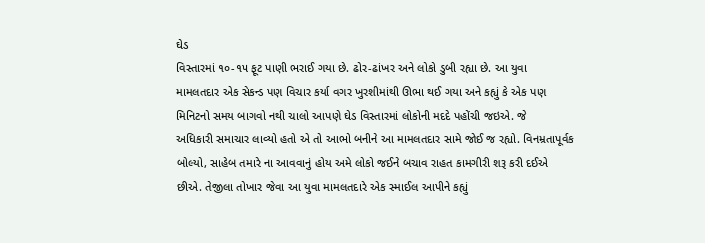ઘેડ
વિસ્તારમાં ૧૦-૧૫ ફૂટ પાણી ભરાઈ ગયા છે. ઢોર-ઢાંખર અને લોકો ડુબી રહ્યા છે. આ યુવા
મામલતદાર એક સેકન્ડ પણ વિચાર કર્યા વગર ખુરશીમાંથી ઊભા થઈ ગયા અને કહ્યું કે એક પણ
મિનિટનો સમય બાગવો નથી ચાલો આપણે ઘેડ વિસ્તારમાં લોકોની મદદે પહોંચી જઇએ. જે
અધિકારી સમાચાર લાવ્યો હતો એ તો આભો બનીને આ મામલતદાર સામે જોઈ જ રહ્યો. વિનમ્રતાપૂર્વક
બોલ્યો, સાહેબ તમારે ના આવવાનું હોય અમે લોકો જઈને બચાવ રાહત કામગીરી શરૂ કરી દઈએ
છીએ. તેજીલા તોખાર જેવા આ યુવા મામલતદારે એક સ્માઈલ આપીને કહ્યું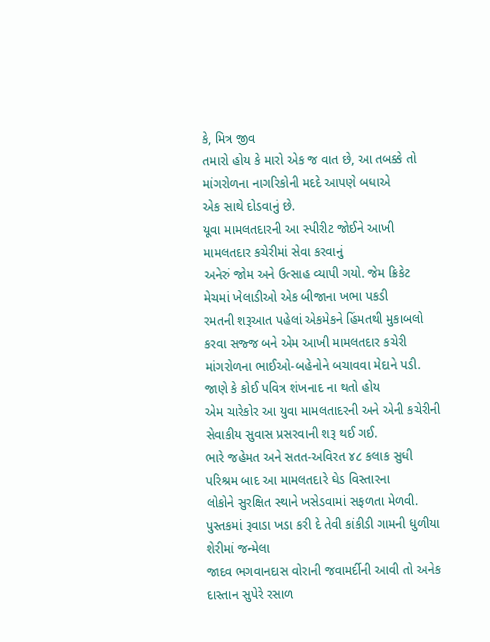કે, મિત્ર જીવ
તમારો હોય કે મારો એક જ વાત છે, આ તબક્કે તો માંગરોળના નાગરિકોની મદદે આપણે બધાએ
એક સાથે દોડવાનું છે.
યૂવા મામલતદારની આ સ્પીરીટ જોઈને આખી મામલતદાર કચેરીમાં સેવા કરવાનું
અનેરું જોમ અને ઉત્સાહ વ્યાપી ગયો. જેમ ક્રિકેટ મેચમાં ખેલાડીઓ એક બીજાના ખભા પકડી
રમતની શરૂઆત પહેલાં એકમેકને હિંમતથી મુકાબલો કરવા સજ્જ બને એમ આખી મામલતદાર કચેરી
માંગરોળના ભાઈઓ-બહેનોને બચાવવા મેદાને પડી. જાણે કે કોઈ પવિત્ર શંખનાદ ના થતો હોય
એમ ચારેકોર આ યુવા મામલતાદરની અને એની કચેરીની સેવાકીય સુવાસ પ્રસરવાની શરૂ થઈ ગઈ.
ભારે જહેમત અને સતત-અવિરત ૪૮ કલાક સુધી પરિશ્રમ બાદ આ મામલતદારે ઘેડ વિસ્તારના
લોકોને સુરક્ષિત સ્થાને ખસેડવામાં સફળતા મેળવી.
પુસ્તકમાં રૂવાડા ખડા કરી દે તેવી કાંકીડી ગામની ધુળીયા શેરીમાં જન્મેલા
જાદવ ભગવાનદાસ વોરાની જવામર્દીની આવી તો અનેક દાસ્તાન સુપેરે રસાળ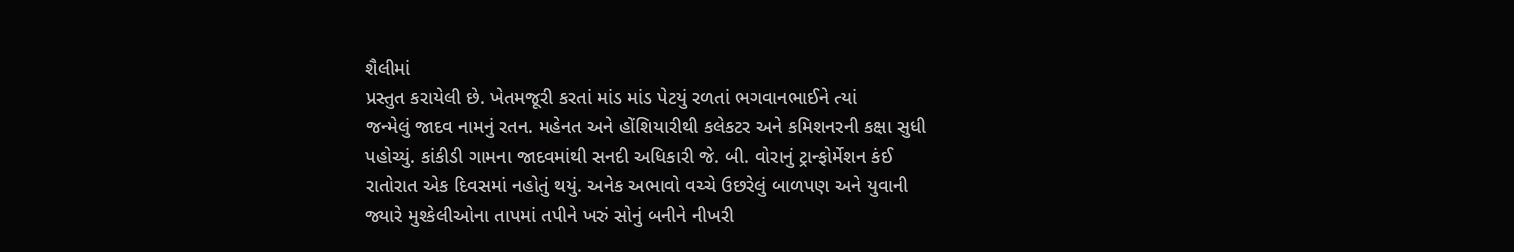શૈલીમાં
પ્રસ્તુત કરાયેલી છે. ખેતમજૂરી કરતાં માંડ માંડ પેટયું રળતાં ભગવાનભાઈને ત્યાં
જન્મેલું જાદવ નામનું રતન. મહેનત અને હોંશિયારીથી કલેકટર અને કમિશનરની કક્ષા સુધી
પહોચ્યું. કાંકીડી ગામના જાદવમાંથી સનદી અધિકારી જે. બી. વોરાનું ટ્રાન્ફોર્મેશન કંઈ
રાતોરાત એક દિવસમાં નહોતું થયું. અનેક અભાવો વચ્ચે ઉછરેલું બાળપણ અને યુવાની
જ્યારે મુશ્કેલીઓના તાપમાં તપીને ખરું સોનું બનીને નીખરી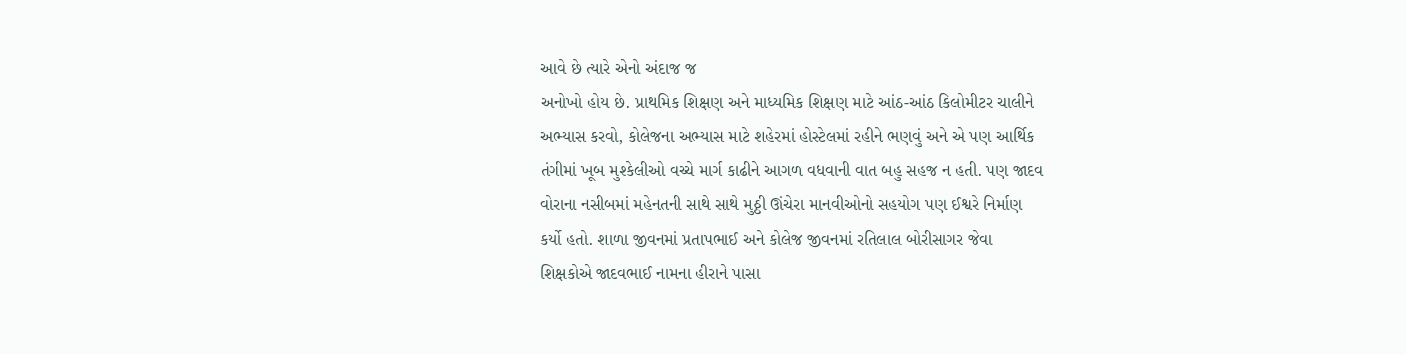આવે છે ત્યારે એનો અંદાજ જ
અનોખો હોય છે. પ્રાથમિક શિક્ષણ અને માધ્યમિક શિક્ષણ માટે આંઠ-આંઠ કિલોમીટર ચાલીને
અભ્યાસ કરવો, કોલેજના અભ્યાસ માટે શહેરમાં હોસ્ટેલમાં રહીને ભણવું અને એ પણ આર્થિક
તંગીમાં ખૂબ મુશ્કેલીઓ વચ્ચે માર્ગ કાઢીને આગળ વધવાની વાત બહુ સહજ ન હતી. પણ જાદવ
વોરાના નસીબમાં મહેનતની સાથે સાથે મુઠ્ઠી ઊંચેરા માનવીઓનો સહયોગ પણ ઈશ્વરે નિર્માણ
કર્યો હતો. શાળા જીવનમાં પ્રતાપભાઈ અને કોલેજ જીવનમાં રતિલાલ બોરીસાગર જેવા
શિક્ષકોએ જાદવભાઈ નામના હીરાને પાસા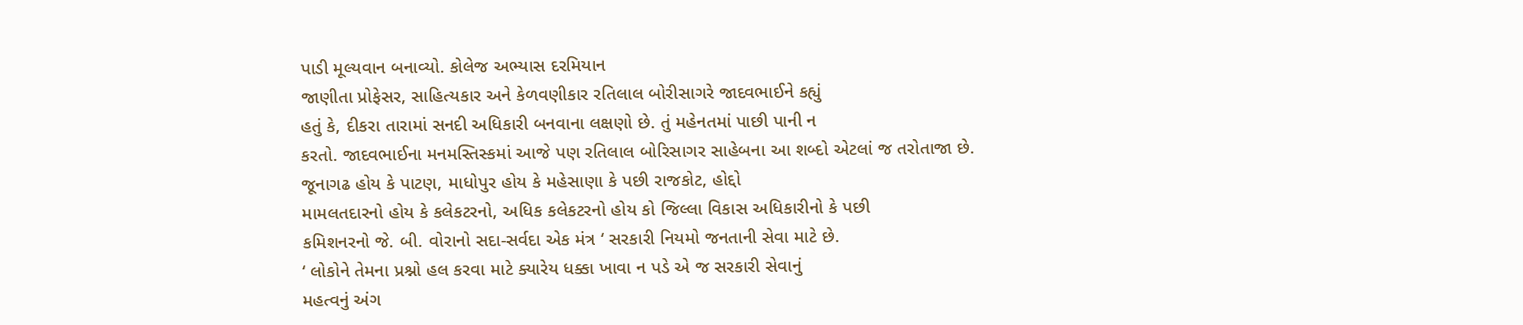પાડી મૂલ્યવાન બનાવ્યો. કોલેજ અભ્યાસ દરમિયાન
જાણીતા પ્રોફેસર, સાહિત્યકાર અને કેળવણીકાર રતિલાલ બોરીસાગરે જાદવભાઈને કહ્યું
હતું કે, દીકરા તારામાં સનદી અધિકારી બનવાના લક્ષણો છે. તું મહેનતમાં પાછી પાની ન
કરતો. જાદવભાઈના મનમસ્તિસ્કમાં આજે પણ રતિલાલ બોરિસાગર સાહેબના આ શબ્દો એટલાં જ તરોતાજા છે.
જૂનાગઢ હોય કે પાટણ, માધોપુર હોય કે મહેસાણા કે પછી રાજકોટ, હોદ્દો
મામલતદારનો હોય કે કલેકટરનો, અધિક કલેકટરનો હોય કો જિલ્લા વિકાસ અધિકારીનો કે પછી
કમિશનરનો જે. બી. વોરાનો સદા-સર્વદા એક મંત્ર ‘ સરકારી નિયમો જનતાની સેવા માટે છે.
‘ લોકોને તેમના પ્રશ્નો હલ કરવા માટે ક્યારેય ધક્કા ખાવા ન પડે એ જ સરકારી સેવાનું
મહત્વનું અંગ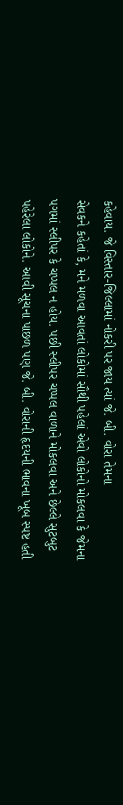કહેવાય. જે વિસ્તાર-જિલ્લામાં નોકરી પર જાય ત્યાં જે. બી. વોરા તેમના
સેવકને કહેતાં કે, મને મળવા આવતાં લોકોમાં સૌથી પહેલાં એવો લોકોનો મોકલવા કે જેમના
પગમાં સ્લીપર કે ચપ્પલ ન હોય. પછી સ્લીપર ચપ્પલ વાળાને મોકલવા અને છેલ્લે સુટબુટ
પહેરેલા લોકોને. આવી સૂચના પાછળ પણ જે. બી. વોરાની હૃદયની ભાવના ખૂબ સ્પષ્ટ હતી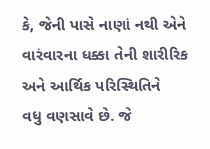કે, જેની પાસે નાણાં નથી એને વારંવારના ધક્કા તેની શારીરિક અને આર્થિક પરિસ્થિતિને
વધુ વણસાવે છે. જે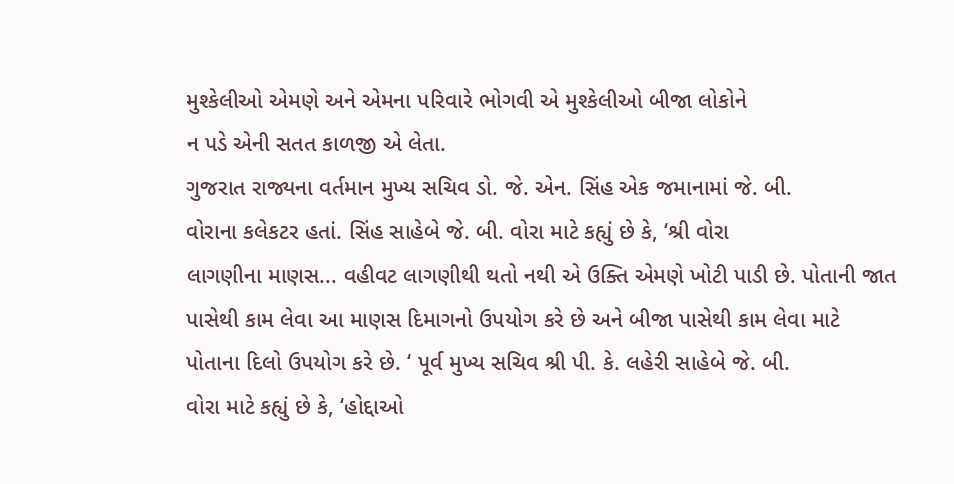મુશ્કેલીઓ એમણે અને એમના પરિવારે ભોગવી એ મુશ્કેલીઓ બીજા લોકોને
ન પડે એની સતત કાળજી એ લેતા.
ગુજરાત રાજ્યના વર્તમાન મુખ્ય સચિવ ડો. જે. એન. સિંહ એક જમાનામાં જે. બી.
વોરાના કલેકટર હતાં. સિંહ સાહેબે જે. બી. વોરા માટે કહ્યું છે કે, ‘શ્રી વોરા
લાગણીના માણસ... વહીવટ લાગણીથી થતો નથી એ ઉક્તિ એમણે ખોટી પાડી છે. પોતાની જાત
પાસેથી કામ લેવા આ માણસ દિમાગનો ઉપયોગ કરે છે અને બીજા પાસેથી કામ લેવા માટે
પોતાના દિલો ઉપયોગ કરે છે. ‘ પૂર્વ મુખ્ય સચિવ શ્રી પી. કે. લહેરી સાહેબે જે. બી.
વોરા માટે કહ્યું છે કે, ‘હોદ્દાઓ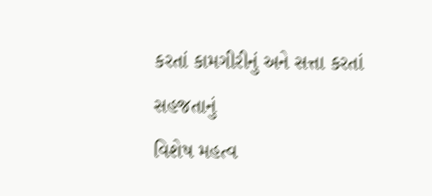કરતાં કામગીરીનું અને સત્તા કરતાં સહજતાનું
વિશેષ મહત્વ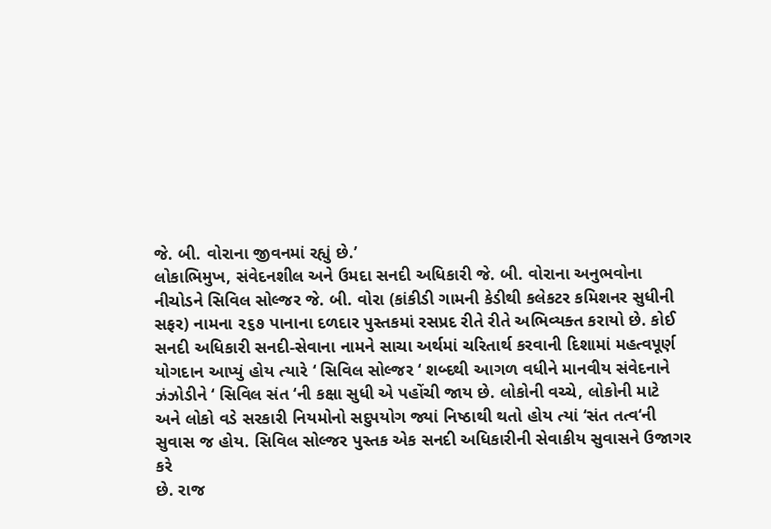જે. બી. વોરાના જીવનમાં રહ્યું છે.’
લોકાભિમુખ, સંવેદનશીલ અને ઉમદા સનદી અધિકારી જે. બી. વોરાના અનુભવોના
નીચોડને સિવિલ સોલ્જર જે. બી. વોરા (કાંકીડી ગામની કેડીથી કલેકટર કમિશનર સુધીની
સફર) નામના ૨૬૭ પાનાના દળદાર પુસ્તકમાં રસપ્રદ રીતે રીતે અભિવ્યક્ત કરાયો છે. કોઈ
સનદી અધિકારી સનદી-સેવાના નામને સાચા અર્થમાં ચરિતાર્થ કરવાની દિશામાં મહત્વપૂર્ણ
યોગદાન આપ્યું હોય ત્યારે ‘ સિવિલ સોલ્જર ‘ શબ્દથી આગળ વધીને માનવીય સંવેદનાને
ઝંઝોડીને ‘ સિવિલ સંત ‘ની કક્ષા સુધી એ પહોંચી જાય છે. લોકોની વચ્ચે, લોકોની માટે
અને લોકો વડે સરકારી નિયમોનો સદુપયોગ જ્યાં નિષ્ઠાથી થતો હોય ત્યાં ‘સંત તત્વ‘ની
સુવાસ જ હોય. સિવિલ સોલ્જર પુસ્તક એક સનદી અધિકારીની સેવાકીય સુવાસને ઉજાગર કરે
છે. રાજ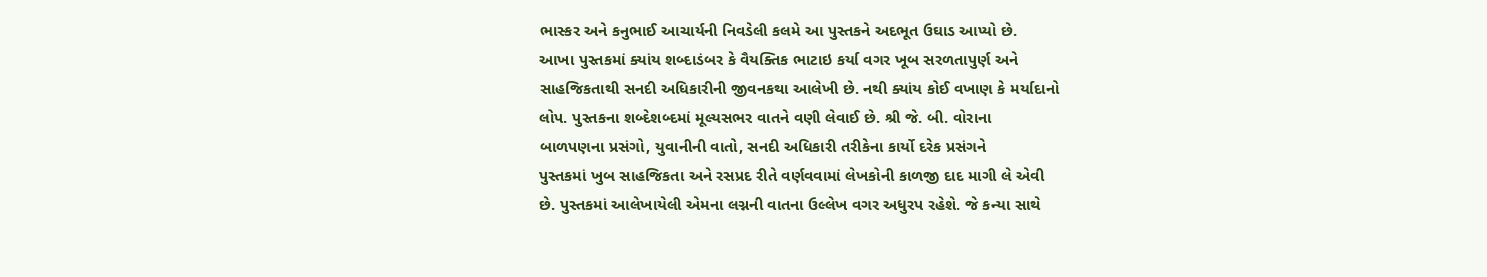ભાસ્કર અને કનુભાઈ આચાર્યની નિવડેલી કલમે આ પુસ્તકને અદભૂત ઉઘાડ આપ્યો છે.
આખા પુસ્તકમાં ક્યાંય શબ્દાડંબર કે વૈયક્તિક ભાટાઇ કર્યા વગર ખૂબ સરળતાપુર્ણ અને
સાહજિકતાથી સનદી અધિકારીની જીવનકથા આલેખી છે. નથી ક્યાંય કોઈ વખાણ કે મર્યાદાનો
લોપ. પુસ્તકના શબ્દેશબ્દમાં મૂલ્યસભર વાતને વણી લેવાઈ છે. શ્રી જે. બી. વોરાના
બાળપણના પ્રસંગો, યુવાનીની વાતો, સનદી અધિકારી તરીકેના કાર્યો દરેક પ્રસંગને
પુસ્તકમાં ખુબ સાહજિકતા અને રસપ્રદ રીતે વર્ણવવામાં લેખકોની કાળજી દાદ માગી લે એવી
છે. પુસ્તકમાં આલેખાયેલી એમના લગ્નની વાતના ઉલ્લેખ વગર અધુરપ રહેશે. જે કન્યા સાથે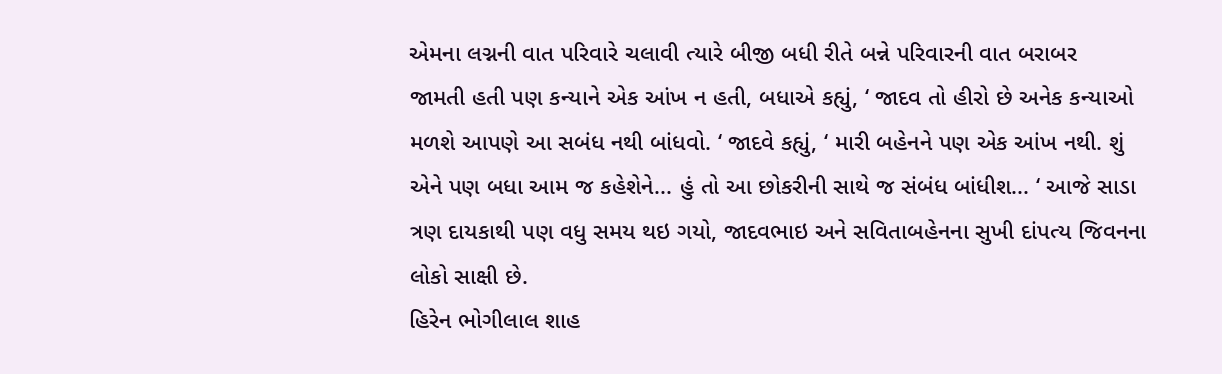એમના લગ્નની વાત પરિવારે ચલાવી ત્યારે બીજી બધી રીતે બન્ને પરિવારની વાત બરાબર
જામતી હતી પણ કન્યાને એક આંખ ન હતી, બધાએ કહ્યું, ‘ જાદવ તો હીરો છે અનેક કન્યાઓ
મળશે આપણે આ સબંધ નથી બાંધવો. ‘ જાદવે કહ્યું, ‘ મારી બહેનને પણ એક આંખ નથી. શું
એને પણ બધા આમ જ કહેશેને... હું તો આ છોકરીની સાથે જ સંબંધ બાંધીશ... ‘ આજે સાડા
ત્રણ દાયકાથી પણ વધુ સમય થઇ ગયો, જાદવભાઇ અને સવિતાબહેનના સુખી દાંપત્ય જિવનના
લોકો સાક્ષી છે.
હિરેન ભોગીલાલ શાહ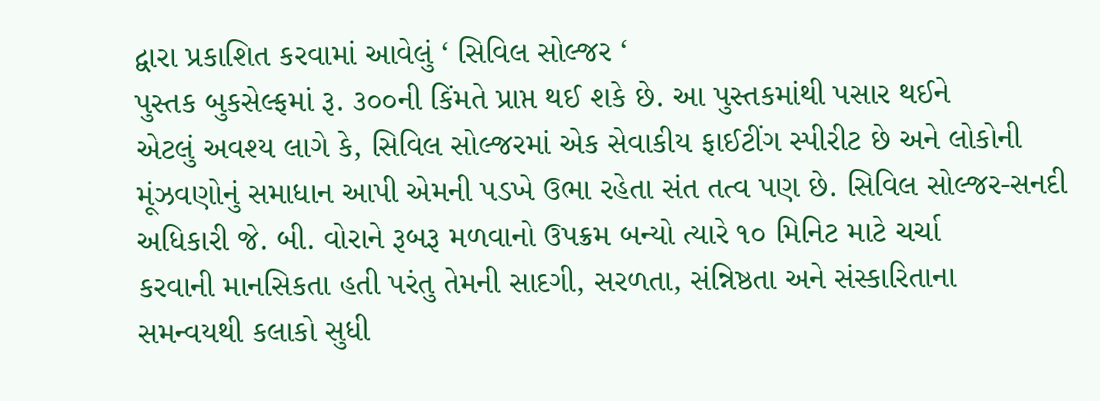દ્વારા પ્રકાશિત કરવામાં આવેલું ‘ સિવિલ સોલ્જર ‘
પુસ્તક બુકસેલ્ફમાં રૂ. ૩૦૦ની કિંમતે પ્રાપ્ત થઈ શકે છે. આ પુસ્તકમાંથી પસાર થઈને
એટલું અવશ્ય લાગે કે, સિવિલ સોલ્જરમાં એક સેવાકીય ફાઈટીંગ સ્પીરીટ છે અને લોકોની
મૂંઝવણોનું સમાધાન આપી એમની પડખે ઉભા રહેતા સંત તત્વ પણ છે. સિવિલ સોલ્જર-સનદી
અધિકારી જે. બી. વોરાને રૂબરૂ મળવાનો ઉપક્રમ બન્યો ત્યારે ૧૦ મિનિટ માટે ચર્ચા
કરવાની માનસિકતા હતી પરંતુ તેમની સાદગી, સરળતા, સંન્નિષ્ઠતા અને સંસ્કારિતાના
સમન્વયથી કલાકો સુધી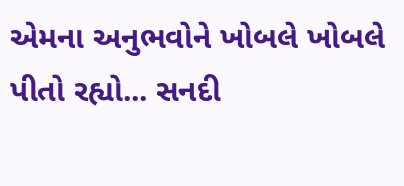એમના અનુભવોને ખોબલે ખોબલે પીતો રહ્યો... સનદી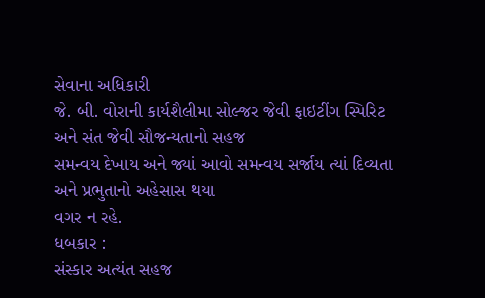સેવાના અધિકારી
જે. બી. વોરાની કાર્યશૈલીમા સોલ્જર જેવી ફાઇટીંગ સ્પિરિટ અને સંત જેવી સૌજન્યતાનો સહજ
સમન્વય દેખાય અને જ્યાં આવો સમન્વય સર્જાય ત્યાં દિવ્યતા અને પ્રભુતાનો અહેસાસ થયા
વગર ન રહે.
ધબકાર :
સંસ્કાર અત્યંત સહજ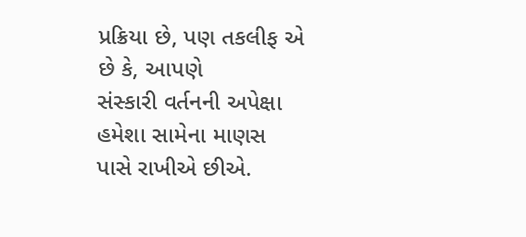પ્રક્રિયા છે, પણ તકલીફ એ છે કે, આપણે
સંસ્કારી વર્તનની અપેક્ષા હમેશા સામેના માણસ પાસે રાખીએ છીએ.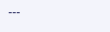---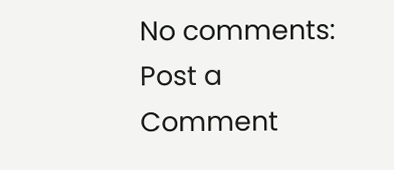No comments:
Post a Comment